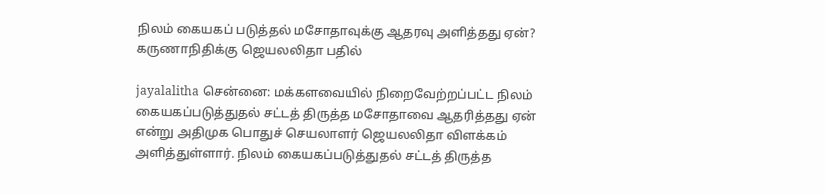நிலம் கையகப் படுத்தல் மசோதாவுக்கு ஆதரவு அளித்தது ஏன்? கருணாநிதிக்கு ஜெயலலிதா பதில்

jayalalitha சென்னை: மக்களவையில் நிறைவேற்றப்பட்ட நிலம் கையகப்படுத்துதல் சட்டத் திருத்த மசோதாவை ஆதரித்தது ஏன் என்று அதிமுக பொதுச் செயலாளர் ஜெயலலிதா விளக்கம் அளித்துள்ளார். நிலம் கையகப்படுத்துதல் சட்டத் திருத்த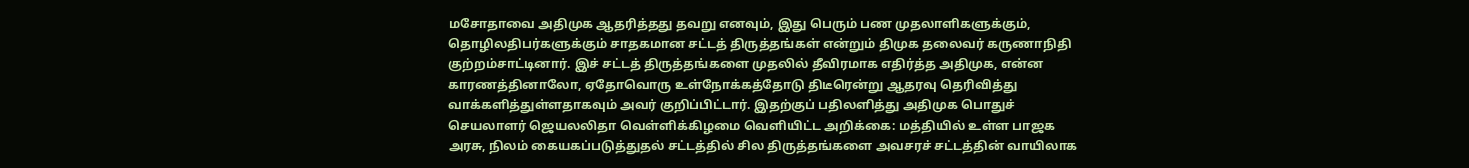மசோதாவை அதிமுக ஆதரித்தது தவறு எனவும், இது பெரும் பண முதலாளிகளுக்கும், தொழிலதிபர்களுக்கும் சாதகமான சட்டத் திருத்தங்கள் என்றும் திமுக தலைவர் கருணாநிதி குற்றம்சாட்டினார். இச் சட்டத் திருத்தங்களை முதலில் தீவிரமாக எதிர்த்த அதிமுக, என்ன காரணத்தினாலோ, ஏதோவொரு உள்நோக்கத்தோடு திடீரென்று ஆதரவு தெரிவித்து வாக்களித்துள்ளதாகவும் அவர் குறிப்பிட்டார். இதற்குப் பதிலளித்து அதிமுக பொதுச் செயலாளர் ஜெயலலிதா வெள்ளிக்கிழமை வெளியிட்ட அறிக்கை: மத்தியில் உள்ள பாஜக அரசு, நிலம் கையகப்படுத்துதல் சட்டத்தில் சில திருத்தங்களை அவசரச் சட்டத்தின் வாயிலாக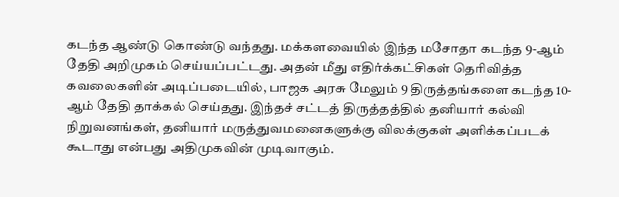கடந்த ஆண்டு கொண்டு வந்தது. மக்களவையில் இந்த மசோதா கடந்த 9-ஆம் தேதி அறிமுகம் செய்யப்பட்டது. அதன் மீது எதிர்க்கட்சிகள் தெரிவித்த கவலைகளின் அடிப்படையில், பாஜக அரசு மேலும் 9 திருத்தங்களை கடந்த 10-ஆம் தேதி தாக்கல் செய்தது. இந்தச் சட்டத் திருத்தத்தில் தனியார் கல்வி நிறுவனங்கள், தனியார் மருத்துவமனைகளுக்கு விலக்குகள் அளிக்கப்படக் கூடாது என்பது அதிமுகவின் முடிவாகும்.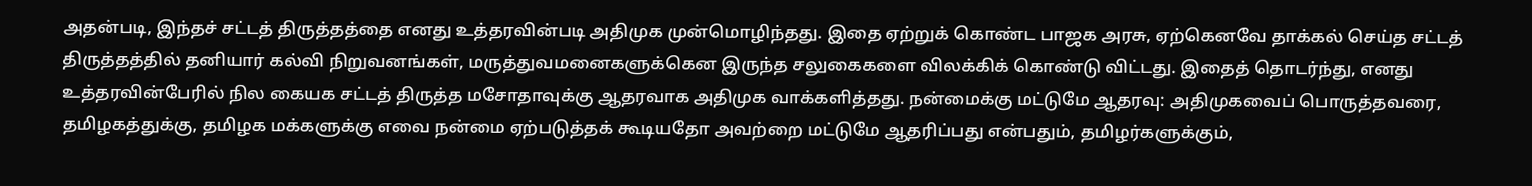அதன்படி, இந்தச் சட்டத் திருத்தத்தை எனது உத்தரவின்படி அதிமுக முன்மொழிந்தது. இதை ஏற்றுக் கொண்ட பாஜக அரசு, ஏற்கெனவே தாக்கல் செய்த சட்டத் திருத்தத்தில் தனியார் கல்வி நிறுவனங்கள், மருத்துவமனைகளுக்கென இருந்த சலுகைகளை விலக்கிக் கொண்டு விட்டது. இதைத் தொடர்ந்து, எனது உத்தரவின்பேரில் நில கையக சட்டத் திருத்த மசோதாவுக்கு ஆதரவாக அதிமுக வாக்களித்தது. நன்மைக்கு மட்டுமே ஆதரவு: அதிமுகவைப் பொருத்தவரை, தமிழகத்துக்கு, தமிழக மக்களுக்கு எவை நன்மை ஏற்படுத்தக் கூடியதோ அவற்றை மட்டுமே ஆதரிப்பது என்பதும், தமிழர்களுக்கும்,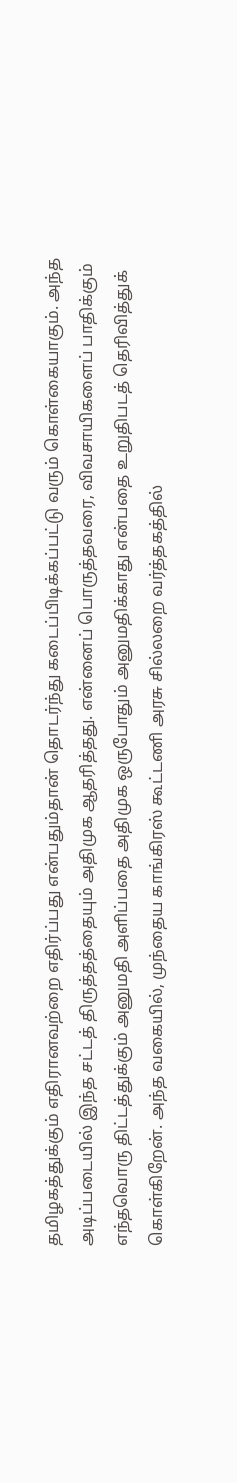தமிழகத்துக்கும் எதிரானவற்றை எதிர்ப்பது என்பதும்தான் தொடர்ந்து கடைப்பிடிக்கப்பட்டு வரும் கொள்கையாகும். அந்த அடிப்படையில் இந்த சட்டத் திருத்தத்தையும் அதிமுக ஆதரித்தது. என்னைப் பொருத்தவரை, விவசாயிகளைப் பாதிக்கும் எந்தவொரு திட்டத்துக்கும் அனுமதி அளிப்பதை அதிமுக ஒருபோதும் அனுமதிக்காது என்பதை உறுதிபடத் தெரிவித்துக் கொள்கிறேன். அந்த வகையில், முந்தைய காங்கிரஸ் கூட்டணி அரசு சில்லறை வர்த்தகத்தில்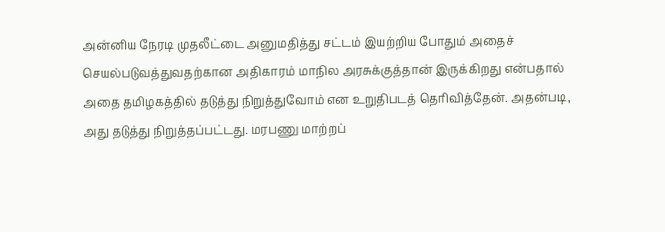அன்னிய நேரடி முதலீட்டை அனுமதித்து சட்டம் இயற்றிய போதும் அதைச் செயல்படுவத்துவதற்கான அதிகாரம் மாநில அரசுக்குத்தான் இருக்கிறது என்பதால் அதை தமிழகத்தில் தடுத்து நிறுத்துவோம் என உறுதிபடத் தெரிவித்தேன். அதன்படி, அது தடுத்து நிறுத்தப்பட்டது. மரபணு மாற்றப்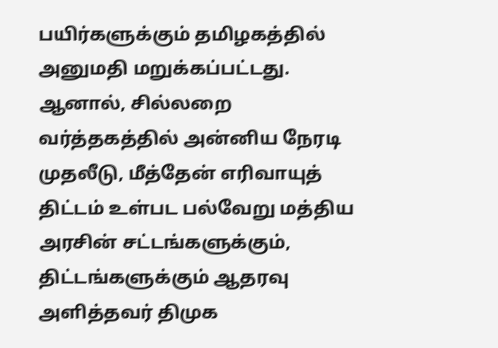பயிர்களுக்கும் தமிழகத்தில் அனுமதி மறுக்கப்பட்டது. ஆனால், சில்லறை வர்த்தகத்தில் அன்னிய நேரடி முதலீடு, மீத்தேன் எரிவாயுத் திட்டம் உள்பட பல்வேறு மத்திய அரசின் சட்டங்களுக்கும், திட்டங்களுக்கும் ஆதரவு அளித்தவர் திமுக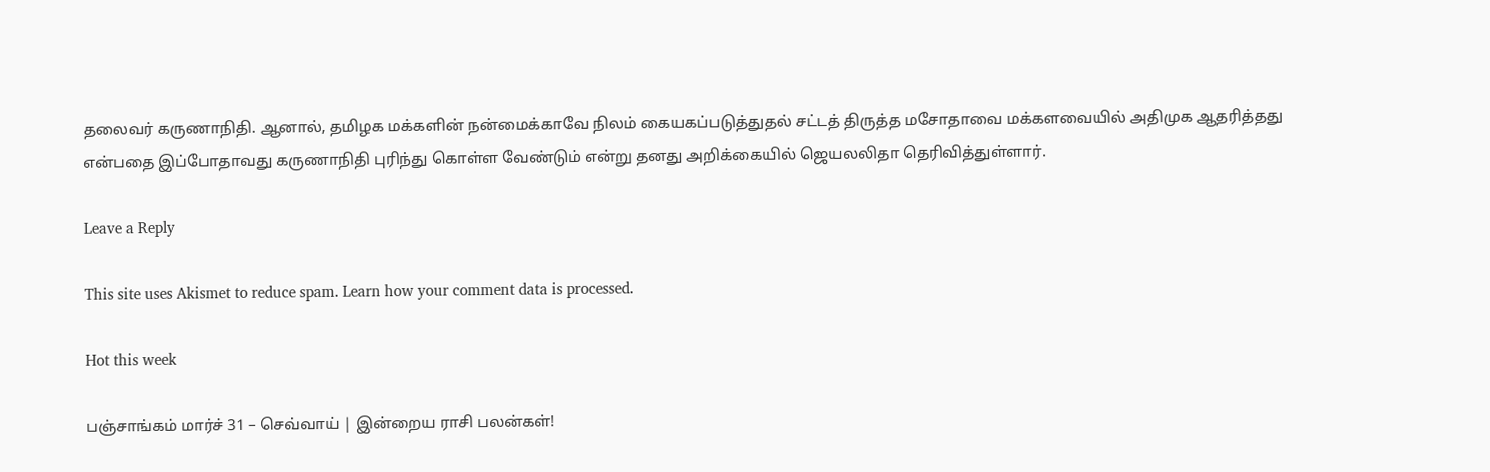தலைவர் கருணாநிதி. ஆனால், தமிழக மக்களின் நன்மைக்காவே நிலம் கையகப்படுத்துதல் சட்டத் திருத்த மசோதாவை மக்களவையில் அதிமுக ஆதரித்தது என்பதை இப்போதாவது கருணாநிதி புரிந்து கொள்ள வேண்டும் என்று தனது அறிக்கையில் ஜெயலலிதா தெரிவித்துள்ளார்.

Leave a Reply

This site uses Akismet to reduce spam. Learn how your comment data is processed.

Hot this week

பஞ்சாங்கம் மார்ச் 31 – செவ்வாய் | இன்றைய ராசி பலன்கள்!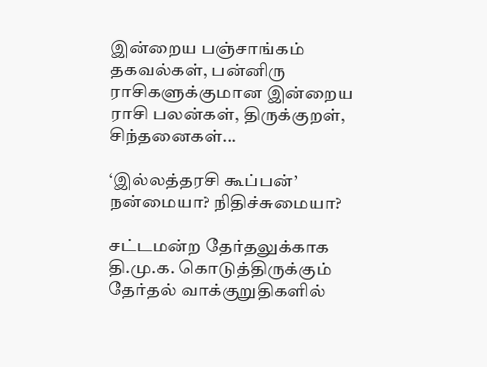இன்றைய பஞ்சாங்கம் தகவல்கள், பன்னிரு ராசிகளுக்குமான இன்றைய ராசி பலன்கள், திருக்குறள், சிந்தனைகள்...

‘இல்லத்தரசி கூப்பன்’ நன்மையா? நிதிச்சுமையா?

சட்டமன்ற தேர்தலுக்காக தி.மு.க. கொடுத்திருக்கும் தேர்தல் வாக்குறுதிகளில்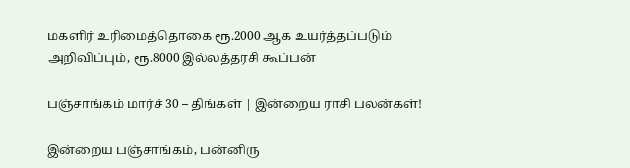மகளிர் உரிமைத்தொகை ரூ.2000 ஆக உயர்த்தப்படும் அறிவிப்பும், ரூ.8000 இல்லத்தரசி கூப்பன்

பஞ்சாங்கம் மார்ச் 30 – திங்கள் | இன்றைய ராசி பலன்கள்!

இன்றைய பஞ்சாங்கம், பன்னிரு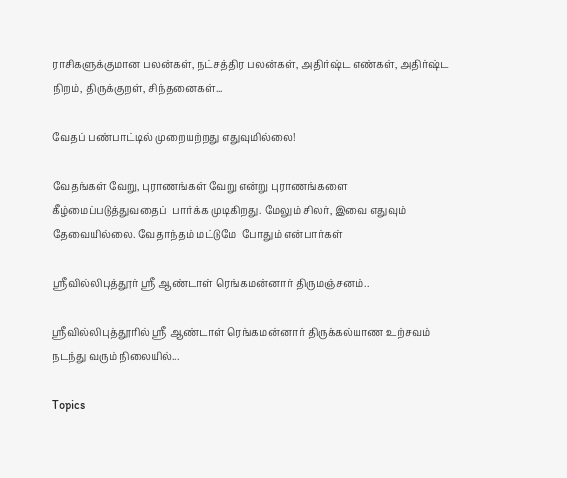ராசிகளுக்குமான பலன்கள், நட்சத்திர பலன்கள், அதிர்ஷ்ட எண்கள், அதிர்ஷ்ட நிறம், திருக்குறள், சிந்தனைகள்...

வேதப் பண்பாட்டில் முறையற்றது எதுவுமில்லை!

வேதங்கள் வேறு, புராணங்கள் வேறு என்று புராணங்களை கீழ்மைப்படுத்துவதைப்  பார்க்க முடிகிறது. மேலும் சிலர், இவை எதுவும் தேவையில்லை. வேதாந்தம் மட்டுமே  போதும் என்பார்கள்

ஶ்ரீவில்லிபுத்தூர் ஶ்ரீ ஆண்டாள் ரெங்கமன்னார் திருமஞ்சனம்..

ஸ்ரீவில்லிபுத்தூரில் ஶ்ரீ ஆண்டாள் ரெங்கமன்னார் திருக்கல்யாண உற்சவம் நடந்து வரும் நிலையில்...

Topics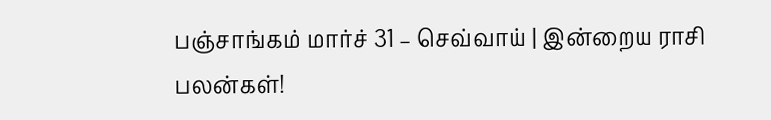பஞ்சாங்கம் மார்ச் 31 – செவ்வாய் | இன்றைய ராசி பலன்கள்!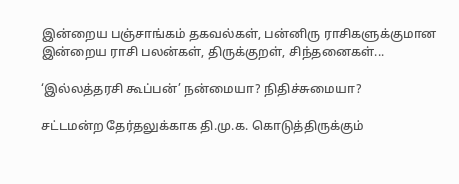இன்றைய பஞ்சாங்கம் தகவல்கள், பன்னிரு ராசிகளுக்குமான இன்றைய ராசி பலன்கள், திருக்குறள், சிந்தனைகள்...

‘இல்லத்தரசி கூப்பன்’ நன்மையா? நிதிச்சுமையா?

சட்டமன்ற தேர்தலுக்காக தி.மு.க. கொடுத்திருக்கும்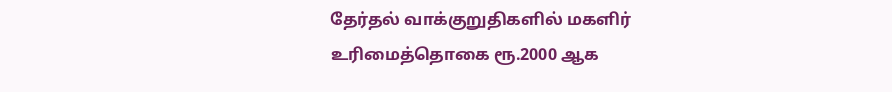தேர்தல் வாக்குறுதிகளில் மகளிர் உரிமைத்தொகை ரூ.2000 ஆக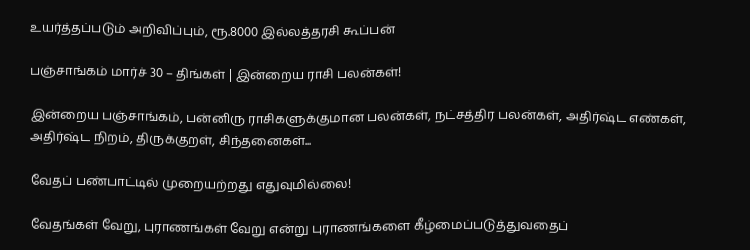உயர்த்தப்படும் அறிவிப்பும், ரூ.8000 இல்லத்தரசி கூப்பன்

பஞ்சாங்கம் மார்ச் 30 – திங்கள் | இன்றைய ராசி பலன்கள்!

இன்றைய பஞ்சாங்கம், பன்னிரு ராசிகளுக்குமான பலன்கள், நட்சத்திர பலன்கள், அதிர்ஷ்ட எண்கள், அதிர்ஷ்ட நிறம், திருக்குறள், சிந்தனைகள்...

வேதப் பண்பாட்டில் முறையற்றது எதுவுமில்லை!

வேதங்கள் வேறு, புராணங்கள் வேறு என்று புராணங்களை கீழ்மைப்படுத்துவதைப்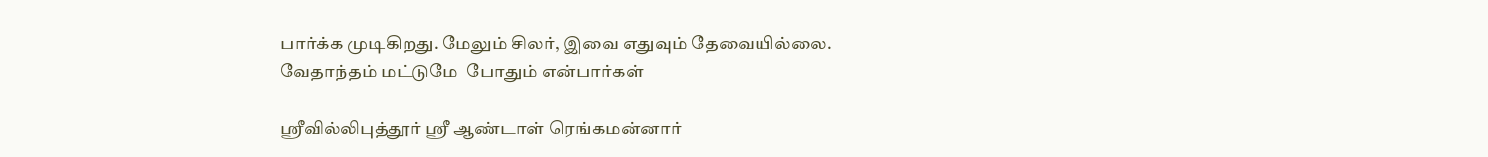பார்க்க முடிகிறது. மேலும் சிலர், இவை எதுவும் தேவையில்லை. வேதாந்தம் மட்டுமே  போதும் என்பார்கள்

ஶ்ரீவில்லிபுத்தூர் ஶ்ரீ ஆண்டாள் ரெங்கமன்னார்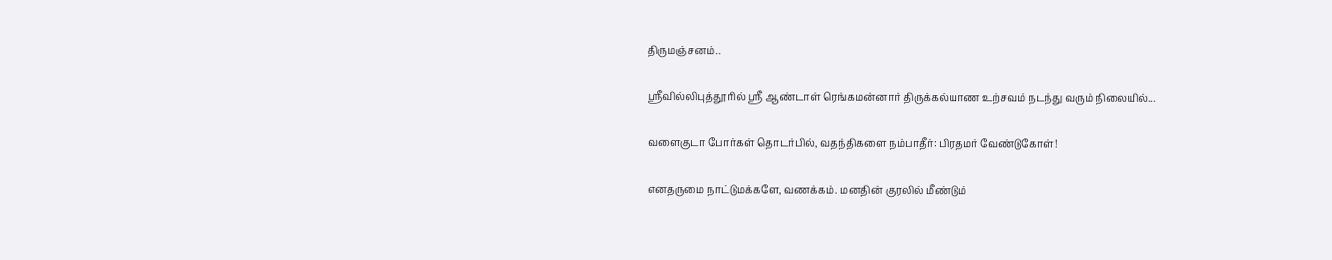திருமஞ்சனம்..

ஸ்ரீவில்லிபுத்தூரில் ஶ்ரீ ஆண்டாள் ரெங்கமன்னார் திருக்கல்யாண உற்சவம் நடந்து வரும் நிலையில்...

வளைகுடா போர்கள் தொடர்பில், வதந்திகளை நம்பாதீர்: பிரதமர் வேண்டுகோள்!

எனதருமை நாட்டுமக்களே, வணக்கம். மனதின் குரலில் மீண்டும்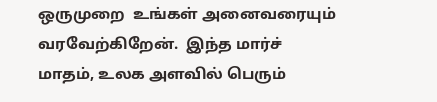ஒருமுறை  உங்கள் அனைவரையும் வரவேற்கிறேன்.  இந்த மார்ச் மாதம், உலக அளவில் பெரும்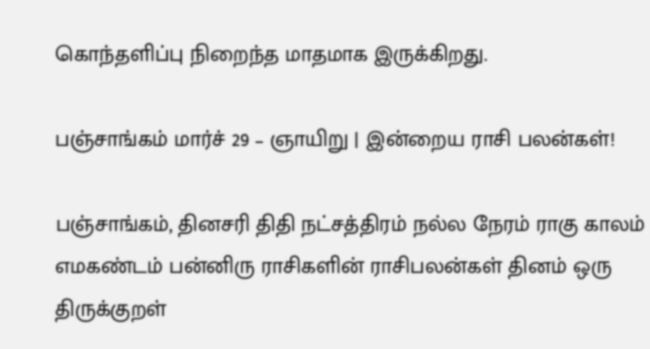கொந்தளிப்பு நிறைந்த மாதமாக இருக்கிறது.

பஞ்சாங்கம் மார்ச் 29 – ஞாயிறு | இன்றைய ராசி பலன்கள்!

பஞ்சாங்கம், தினசரி திதி நட்சத்திரம் நல்ல நேரம் ராகு காலம் எமகண்டம் பன்னிரு ராசிகளின் ராசிபலன்கள் தினம் ஒரு திருக்குறள்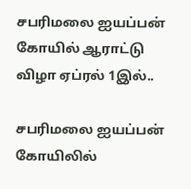சபரிமலை ஐயப்பன் கோயில் ஆராட்டு விழா ஏப்ரல் 1இல்..

சபரிமலை ஐயப்பன் கோயிலில்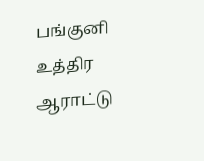பங்குனி உத்திர ஆராட்டு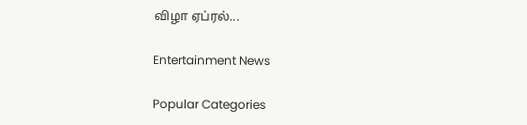விழா ஏப்ரல்...

Entertainment News

Popular Categories